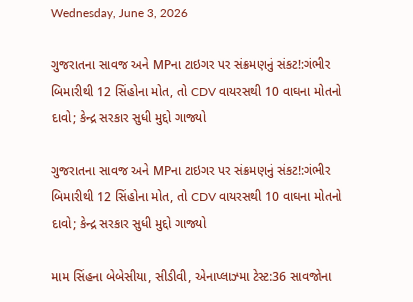Wednesday, June 3, 2026

ગુજરાતના સાવજ અને MPના ટાઇગર પર સંક્રમણનું સંકટ!:ગંભીર બિમારીથી 12 સિંહોના મોત, તો CDV વાયરસથી 10 વાઘના મોતનો દાવો; કેન્દ્ર સરકાર સુધી મુદ્દો ગાજ્યો

ગુજરાતના સાવજ અને MPના ટાઇગર પર સંક્રમણનું સંકટ!:ગંભીર બિમારીથી 12 સિંહોના મોત, તો CDV વાયરસથી 10 વાઘના મોતનો દાવો; કેન્દ્ર સરકાર સુધી મુદ્દો ગાજ્યો

મામ સિંહના બેબેસીયા, સીડીવી, એનાપ્લાઝ્મા ટેસ્ટ:36 સાવજોના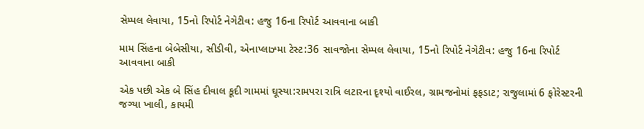સેમ્પલ લેવાયા, 15નો રિપોર્ટ નેગેટીવ: હજુ 16ના રિપોર્ટ આવવાના બાકી

મામ સિંહના બેબેસીયા, સીડીવી, એનાપ્લાઝ્મા ટેસ્ટ:36 સાવજોના સેમ્પલ લેવાયા, 15નો રિપોર્ટ નેગેટીવ: હજુ 16ના રિપોર્ટ આવવાના બાકી

એક પછી એક બે સિંહ દીવાલ કૂદી ગામમાં ઘૂસ્યા:રામપરા રાત્રિ લટારના દૃશ્યો વાઈરલ, ગ્રામજનોમાં ફફડાટ; રાજુલામાં 6 ફોરેસ્ટરની જગ્યા ખાલી, કાયમી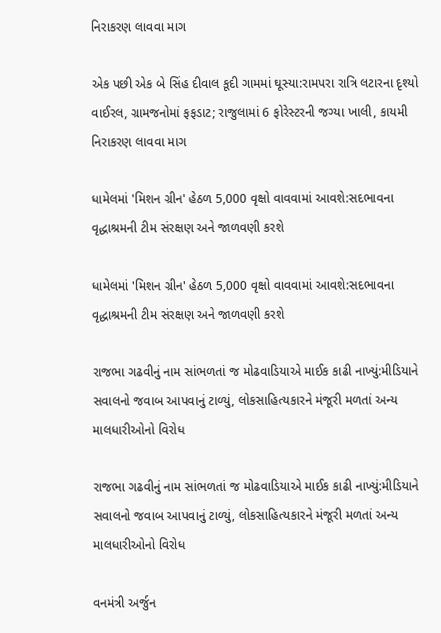નિરાકરણ લાવવા માગ

એક પછી એક બે સિંહ દીવાલ કૂદી ગામમાં ઘૂસ્યા:રામપરા રાત્રિ લટારના દૃશ્યો વાઈરલ, ગ્રામજનોમાં ફફડાટ; રાજુલામાં 6 ફોરેસ્ટરની જગ્યા ખાલી, કાયમી નિરાકરણ લાવવા માગ

ધામેલમાં 'મિશન ગ્રીન' હેઠળ 5,000 વૃક્ષો વાવવામાં આવશે:સદભાવના વૃદ્ધાશ્રમની ટીમ સંરક્ષણ અને જાળવણી કરશે

ધામેલમાં 'મિશન ગ્રીન' હેઠળ 5,000 વૃક્ષો વાવવામાં આવશે:સદભાવના વૃદ્ધાશ્રમની ટીમ સંરક્ષણ અને જાળવણી કરશે

રાજભા ગઢવીનું નામ સાંભળતાં જ મોઢવાડિયાએ માઈક કાઢી નાખ્યું:મીડિયાને સવાલનો જવાબ આપવાનું ટાળ્યું, લોકસાહિત્યકારને મંજૂરી મળતાં અન્ય માલધારીઓનો વિરોધ

રાજભા ગઢવીનું નામ સાંભળતાં જ મોઢવાડિયાએ માઈક કાઢી નાખ્યું:મીડિયાને સવાલનો જવાબ આપવાનું ટાળ્યું, લોકસાહિત્યકારને મંજૂરી મળતાં અન્ય માલધારીઓનો વિરોધ

વનમંત્રી અર્જુન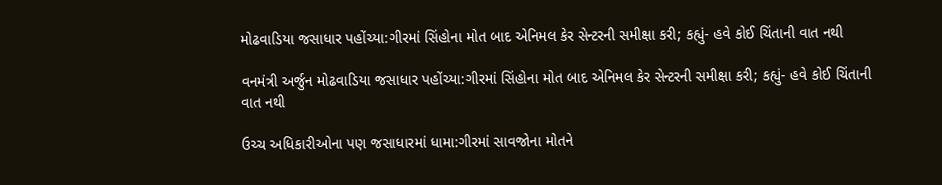મોઢવાડિયા જસાધાર પહોંચ્યા:ગીરમાં સિંહોના મોત બાદ એનિમલ કેર સેન્ટરની સમીક્ષા કરી; કહ્યું- હવે કોઈ ચિંતાની વાત નથી

વનમંત્રી અર્જુન મોઢવાડિયા જસાધાર પહોંચ્યા:ગીરમાં સિંહોના મોત બાદ એનિમલ કેર સેન્ટરની સમીક્ષા કરી; કહ્યું- હવે કોઈ ચિંતાની વાત નથી

ઉચ્ચ અધિકારીઓના પણ જસાધારમાં ધામા:ગીરમાં સાવજોના મોતને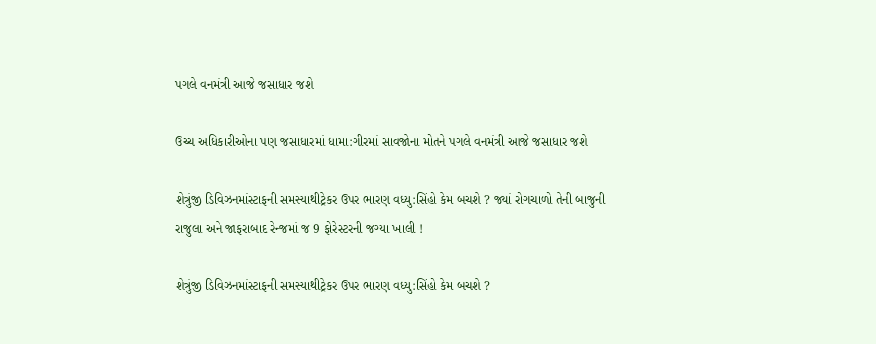પગલે વનમંત્રી આજે જસાધાર જશે

ઉચ્ચ અધિકારીઓના પણ જસાધારમાં ધામા:ગીરમાં સાવજોના મોતને પગલે વનમંત્રી આજે જસાધાર જશે

શેત્રુંજી ડિવિઝનમાંસ્ટાફની સમસ્યાથીટ્રેકર ઉપર ભારણ વધ્યુ:સિંહો કેમ બચશે ? જ્યાં રોગચાળો તેની બાજુની રાજુલા અને જાફરાબાદ રેન્જમાં જ 9 ફોરેસ્ટરની જગ્યા ખાલી !

શેત્રુંજી ડિવિઝનમાંસ્ટાફની સમસ્યાથીટ્રેકર ઉપર ભારણ વધ્યુ:સિંહો કેમ બચશે ?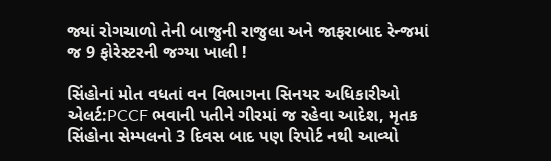જ્યાં રોગચાળો તેની બાજુની રાજુલા અને જાફરાબાદ રેન્જમાં જ 9 ફોરેસ્ટરની જગ્યા ખાલી !

સિંહોનાં મોત વધતાં વન વિભાગના સિનયર અધિકારીઓ એલર્ટ:PCCF ભવાની પતીને ગીરમાં જ રહેવા આદેશ, મૃતક સિંહોના સેમ્પલનો 3 દિવસ બાદ પણ રિપોર્ટ નથી આવ્યો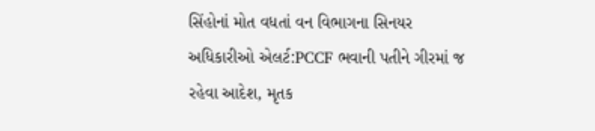સિંહોનાં મોત વધતાં વન વિભાગના સિનયર અધિકારીઓ એલર્ટ:PCCF ભવાની પતીને ગીરમાં જ રહેવા આદેશ, મૃતક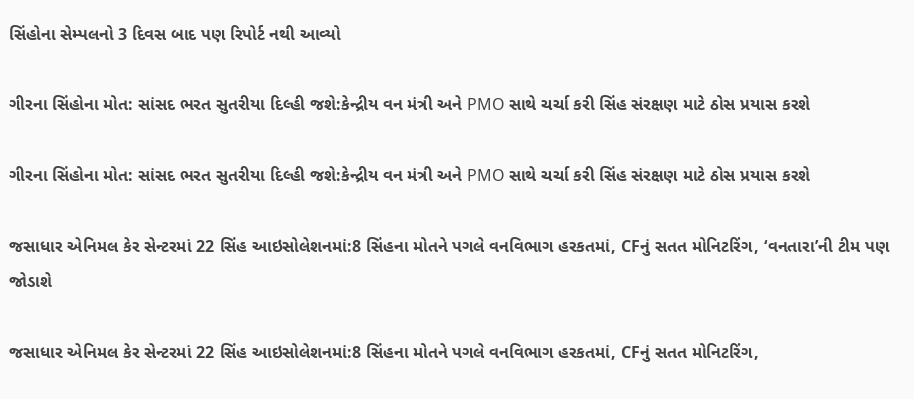સિંહોના સેમ્પલનો 3 દિવસ બાદ પણ રિપોર્ટ નથી આવ્યો

ગીરના સિંહોના મોત: સાંસદ ભરત સુતરીયા દિલ્હી જશે:કેન્દ્રીય વન મંત્રી અને PMO સાથે ચર્ચા કરી સિંહ સંરક્ષણ માટે ઠોસ પ્રયાસ કરશે

ગીરના સિંહોના મોત: સાંસદ ભરત સુતરીયા દિલ્હી જશે:કેન્દ્રીય વન મંત્રી અને PMO સાથે ચર્ચા કરી સિંહ સંરક્ષણ માટે ઠોસ પ્રયાસ કરશે

જસાધાર એનિમલ કેર સેન્ટરમાં 22 સિંહ આઇસોલેશનમાં:8 સિંહના મોતને પગલે વનવિભાગ હરકતમાં, CFનું સતત મોનિટરિંગ, ‘વનતારા’ની ટીમ પણ જોડાશે

જસાધાર એનિમલ કેર સેન્ટરમાં 22 સિંહ આઇસોલેશનમાં:8 સિંહના મોતને પગલે વનવિભાગ હરકતમાં, CFનું સતત મોનિટરિંગ,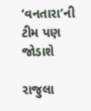‘વનતારા’ની ટીમ પણ જોડાશે

રાજુલા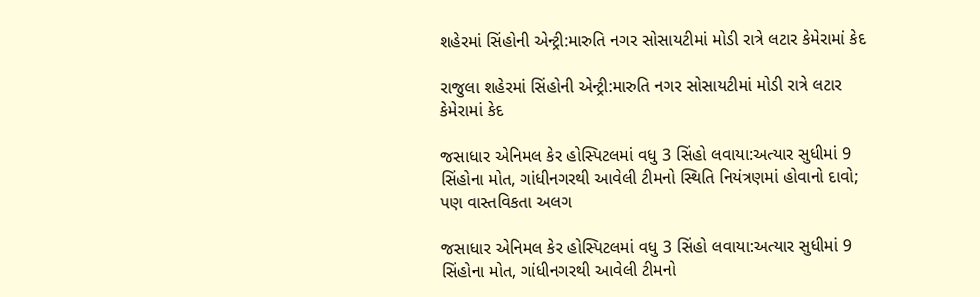શહેરમાં સિંહોની એન્ટ્રી:મારુતિ નગર સોસાયટીમાં મોડી રાત્રે લટાર કેમેરામાં કેદ

રાજુલા શહેરમાં સિંહોની એન્ટ્રી:મારુતિ નગર સોસાયટીમાં મોડી રાત્રે લટાર કેમેરામાં કેદ

જસાધાર એનિમલ કેર હોસ્પિટલમાં વધુ 3 સિંહો લવાયા:અત્યાર સુધીમાં 9 સિંહોના મોત, ગાંધીનગરથી આવેલી ટીમનો સ્થિતિ નિયંત્રણમાં હોવાનો દાવો; પણ વાસ્તવિકતા અલગ

જસાધાર એનિમલ કેર હોસ્પિટલમાં વધુ 3 સિંહો લવાયા:અત્યાર સુધીમાં 9 સિંહોના મોત, ગાંધીનગરથી આવેલી ટીમનો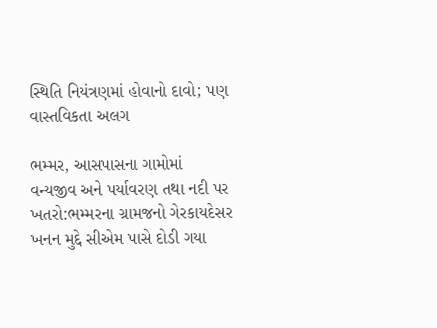સ્થિતિ નિયંત્રણમાં હોવાનો દાવો; પણ વાસ્તવિકતા અલગ

ભમ્મર, આસપાસના ગામોમાં વન્યજીવ અને પર્યાવરણ તથા નદી પર ખતરો:ભમ્મરના ગ્રામજનો ગેરકાયદેસર ખનન મુદ્દે સીએમ પાસે દોડી ગયા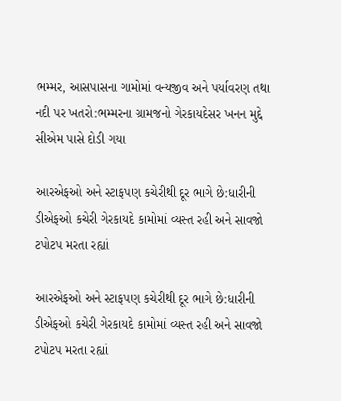ભમ્મર, આસપાસના ગામોમાં વન્યજીવ અને પર્યાવરણ તથા નદી પર ખતરો:ભમ્મરના ગ્રામજનો ગેરકાયદેસર ખનન મુદ્દે સીએમ પાસે દોડી ગયા

આરએફઓ અને સ્ટાફપણ કચેરીથી દૂર ભાગે છે:ધારીની ડીએફઓ કચેરી ગેરકાયદે કામોમાં વ્યસ્ત રહી અને સાવજો ટપોટપ મરતા રહ્યાં

આરએફઓ અને સ્ટાફપણ કચેરીથી દૂર ભાગે છે:ધારીની ડીએફઓ કચેરી ગેરકાયદે કામોમાં વ્યસ્ત રહી અને સાવજો ટપોટપ મરતા રહ્યાં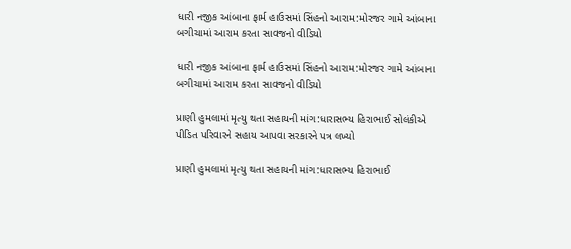ધારી નજીક આંબાના ફાર્મ હાઉસમાં સિંહનો આરામ:મોરજર ગામે આંબાના બગીચામાં આરામ કરતા સાવજનો વીડિયો

ધારી નજીક આંબાના ફાર્મ હાઉસમાં સિંહનો આરામ:મોરજર ગામે આંબાના બગીચામાં આરામ કરતા સાવજનો વીડિયો

પ્રાણી હુમલામાં મૃત્યુ થતા સહાયની માંગ:ધારાસભ્ય હિરાભાઈ સોલંકીએ પીડિત પરિવારને સહાય આપવા સરકારને પત્ર લખ્યો

પ્રાણી હુમલામાં મૃત્યુ થતા સહાયની માંગ:ધારાસભ્ય હિરાભાઈ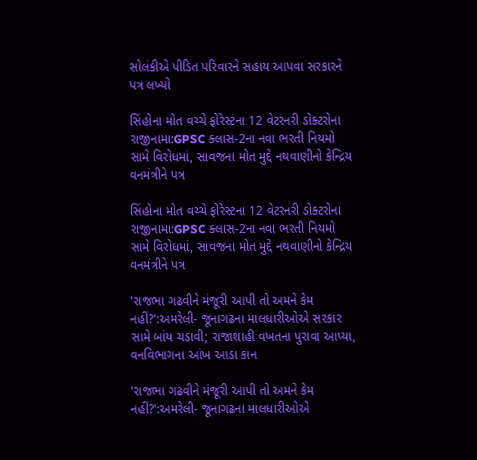સોલંકીએ પીડિત પરિવારને સહાય આપવા સરકારને પત્ર લખ્યો

સિંહોના મોત વચ્ચે ફોરેસ્ટના 12 વેટરનરી ડોક્ટરોના રાજીનામા:GPSC ક્લાસ-2ના નવા ભરતી નિયમો સામે વિરોધમાં, સાવજના મોત મુદ્દે નથવાણીનો કેન્દ્રિય વનમંત્રીને પત્ર

સિંહોના મોત વચ્ચે ફોરેસ્ટના 12 વેટરનરી ડોક્ટરોના રાજીનામા:GPSC ક્લાસ-2ના નવા ભરતી નિયમો સામે વિરોધમાં, સાવજના મોત મુદ્દે નથવાણીનો કેન્દ્રિય વનમંત્રીને પત્ર

'રાજભા ગઢવીને મંજૂરી આપી તો અમને કેમ નહીં?':અમરેલી- જૂનાગઢના માલધારીઓએ સરકાર સામે બાંય ચડાવી; રાજાશાહી વખતના પુરાવા આપ્યા, વનવિભાગના આંખ આડા કાન

'રાજભા ગઢવીને મંજૂરી આપી તો અમને કેમ નહીં?':અમરેલી- જૂનાગઢના માલધારીઓએ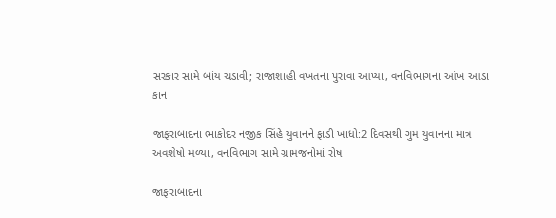સરકાર સામે બાંય ચડાવી; રાજાશાહી વખતના પુરાવા આપ્યા, વનવિભાગના આંખ આડા કાન

જાફરાબાદના ભાકોદર નજીક સિંહે યુવાનને ફાડી ખાધો:2 દિવસથી ગુમ યુવાનના માત્ર અવશેષો મળ્યા, વનવિભાગ સામે ગ્રામજનોમાં રોષ

જાફરાબાદના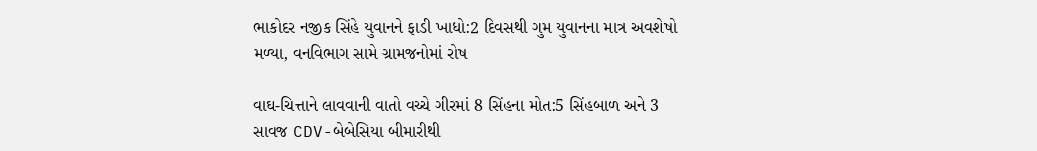ભાકોદર નજીક સિંહે યુવાનને ફાડી ખાધો:2 દિવસથી ગુમ યુવાનના માત્ર અવશેષો મળ્યા, વનવિભાગ સામે ગ્રામજનોમાં રોષ

વાઘ-ચિત્તાને લાવવાની વાતો વચ્ચે ગીરમાં 8 સિંહના મોત:5 સિંહબાળ અને 3 સાવજ CDV-બેબેસિયા બીમારીથી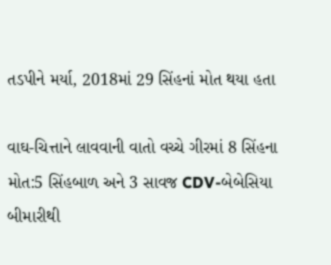તડપીને મર્યા, 2018માં 29 સિંહનાં મોત થયા હતા

વાઘ-ચિત્તાને લાવવાની વાતો વચ્ચે ગીરમાં 8 સિંહના મોત:5 સિંહબાળ અને 3 સાવજ CDV-બેબેસિયા બીમારીથી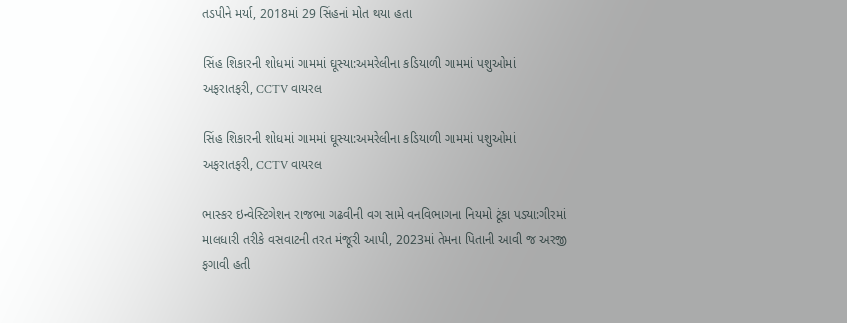તડપીને મર્યા, 2018માં 29 સિંહનાં મોત થયા હતા

સિંહ શિકારની શોધમાં ગામમાં ઘૂસ્યા:અમરેલીના કડિયાળી ગામમાં પશુઓમાં અફરાતફરી, CCTV વાયરલ

સિંહ શિકારની શોધમાં ગામમાં ઘૂસ્યા:અમરેલીના કડિયાળી ગામમાં પશુઓમાં અફરાતફરી, CCTV વાયરલ

ભાસ્કર ઇન્વેસ્ટિગેશન રાજભા ગઢવીની વગ સામે વનવિભાગના નિયમો ટૂંકા પડ્યા:ગીરમાં માલધારી તરીકે વસવાટની તરત મંજૂરી આપી, 2023માં તેમના પિતાની આવી જ અરજી ફગાવી હતી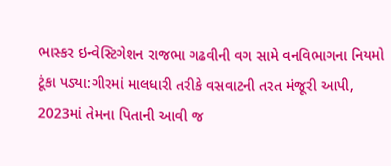ભાસ્કર ઇન્વેસ્ટિગેશન રાજભા ગઢવીની વગ સામે વનવિભાગના નિયમો ટૂંકા પડ્યા:ગીરમાં માલધારી તરીકે વસવાટની તરત મંજૂરી આપી, 2023માં તેમના પિતાની આવી જ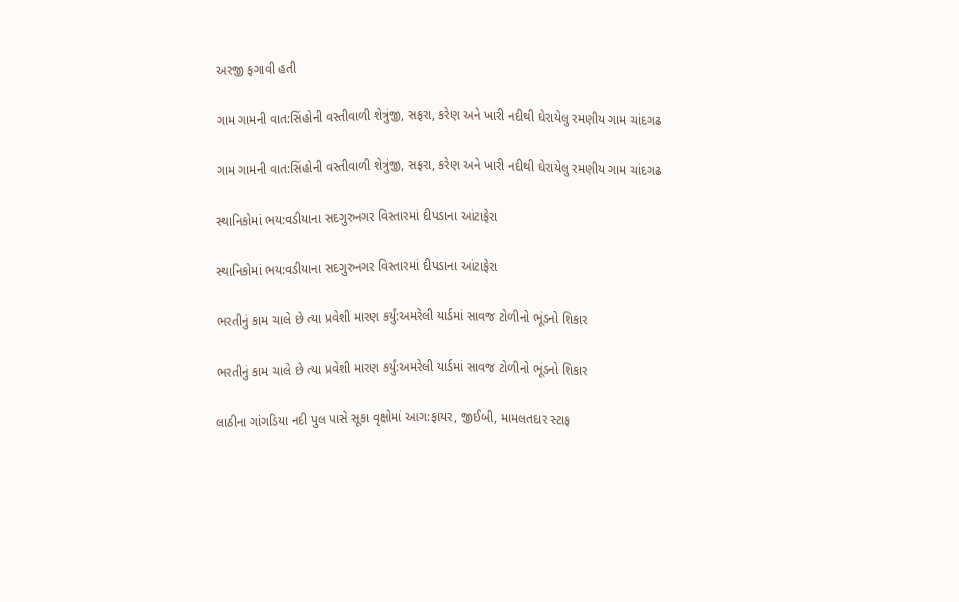અરજી ફગાવી હતી

ગામ ગામની વાત:સિંહોની વસ્તીવાળી શેત્રુંજી, સફરા, કરેણ અને ખારી નદીથી ઘેરાયેલુ રમણીય ગામ ચાંદગઢ

ગામ ગામની વાત:સિંહોની વસ્તીવાળી શેત્રુંજી, સફરા, કરેણ અને ખારી નદીથી ઘેરાયેલુ રમણીય ગામ ચાંદગઢ

સ્થાનિકોમાં ભય:વડીયાના સદગુરુનગર વિસ્તારમાં દીપડાના આંટાફેરા

સ્થાનિકોમાં ભય:વડીયાના સદગુરુનગર વિસ્તારમાં દીપડાના આંટાફેરા

ભરતીનું કામ ચાલે છે ત્યા પ્રવેશી મારણ કર્યું:અમરેલી યાર્ડમાં સાવજ ટોળીનો ભૂંડનો શિકાર

ભરતીનું કામ ચાલે છે ત્યા પ્રવેશી મારણ કર્યું:અમરેલી યાર્ડમાં સાવજ ટોળીનો ભૂંડનો શિકાર

લાઠીના ગાંગડિયા નદી પુલ પાસે સૂકા વૃક્ષોમાં આગ:ફાયર, જીઈબી, મામલતદાર સ્ટાફ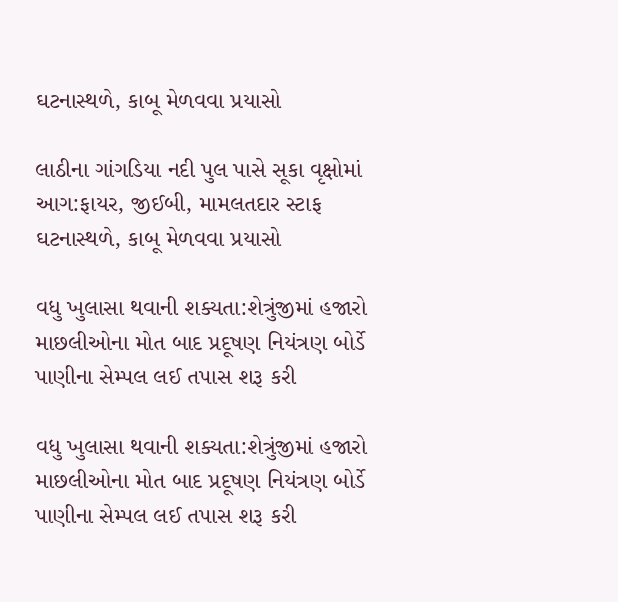ઘટનાસ્થળે, કાબૂ મેળવવા પ્રયાસો

લાઠીના ગાંગડિયા નદી પુલ પાસે સૂકા વૃક્ષોમાં આગ:ફાયર, જીઈબી, મામલતદાર સ્ટાફ ઘટનાસ્થળે, કાબૂ મેળવવા પ્રયાસો

વધુ ખુલાસા થવાની શક્યતા:શેત્રુંજીમાં હજારો માછલીઓના મોત બાદ પ્રદૂષણ નિયંત્રણ બોર્ડે પાણીના સેમ્પલ લઈ તપાસ શરૂ કરી

વધુ ખુલાસા થવાની શક્યતા:શેત્રુંજીમાં હજારો માછલીઓના મોત બાદ પ્રદૂષણ નિયંત્રણ બોર્ડે પાણીના સેમ્પલ લઈ તપાસ શરૂ કરી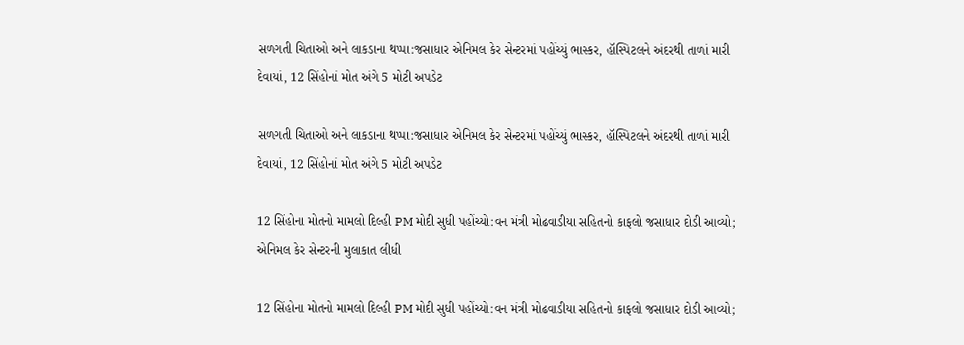સળગતી ચિતાઓ અને લાકડાના થપ્પા:જસાધાર એનિમલ કેર સેન્ટરમાં પહોંચ્યું ભાસ્કર, હૉસ્પિટલને અંદરથી તાળાં મારી દેવાયાં, 12 સિંહોનાં મોત અંગે 5 મોટી અપડેટ

સળગતી ચિતાઓ અને લાકડાના થપ્પા:જસાધાર એનિમલ કેર સેન્ટરમાં પહોંચ્યું ભાસ્કર, હૉસ્પિટલને અંદરથી તાળાં મારી દેવાયાં, 12 સિંહોનાં મોત અંગે 5 મોટી અપડેટ

12 સિંહોના મોતનો મામલો દિલ્હી PM મોદી સુધી પહોંચ્યો:વન મંત્રી મોઢવાડીયા સહિતનો કાફલો જસાધાર દોડી આવ્યો; એનિમલ કેર સેન્ટરની મુલાકાત લીધી

12 સિંહોના મોતનો મામલો દિલ્હી PM મોદી સુધી પહોંચ્યો:વન મંત્રી મોઢવાડીયા સહિતનો કાફલો જસાધાર દોડી આવ્યો;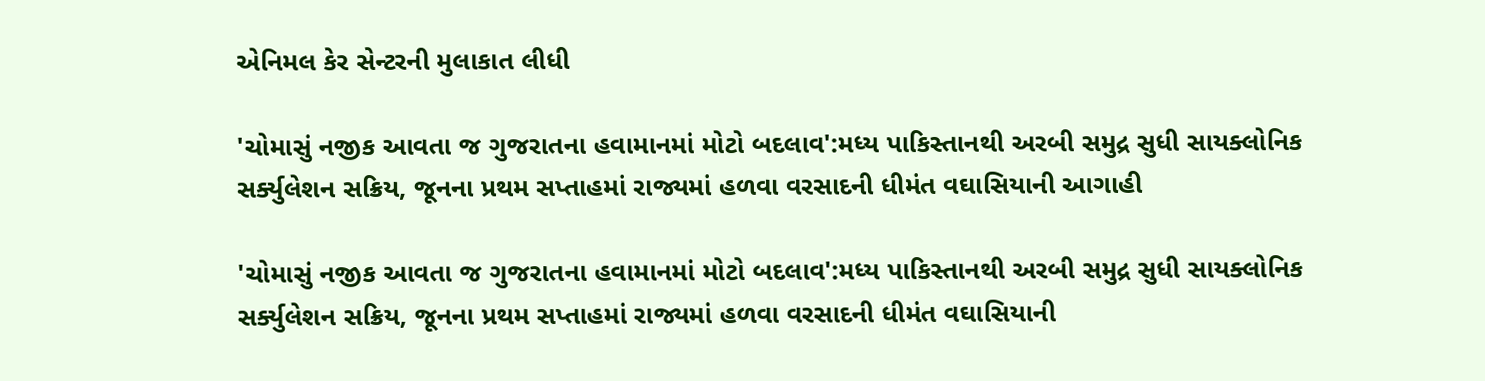એનિમલ કેર સેન્ટરની મુલાકાત લીધી

'ચોમાસું નજીક આવતા જ ગુજરાતના હવામાનમાં મોટો બદલાવ':મધ્ય પાકિસ્તાનથી અરબી સમુદ્ર સુધી સાયક્લોનિક સર્ક્યુલેશન સક્રિય, જૂનના પ્રથમ સપ્તાહમાં રાજ્યમાં હળવા વરસાદની ધીમંત વઘાસિયાની આગાહી

'ચોમાસું નજીક આવતા જ ગુજરાતના હવામાનમાં મોટો બદલાવ':મધ્ય પાકિસ્તાનથી અરબી સમુદ્ર સુધી સાયક્લોનિક સર્ક્યુલેશન સક્રિય, જૂનના પ્રથમ સપ્તાહમાં રાજ્યમાં હળવા વરસાદની ધીમંત વઘાસિયાની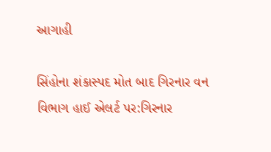આગાહી

સિંહોના શંકાસ્પદ મોત બાદ ગિરનાર વન વિભાગ હાઈ એલર્ટ પર:ગિરનાર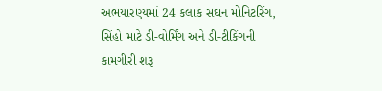અભયારણ્યમાં 24 કલાક સઘન મોનિટરિંગ, સિંહો માટે ડી-વોર્મિંગ અને ડી-ટીકિંગની કામગીરી શરૂ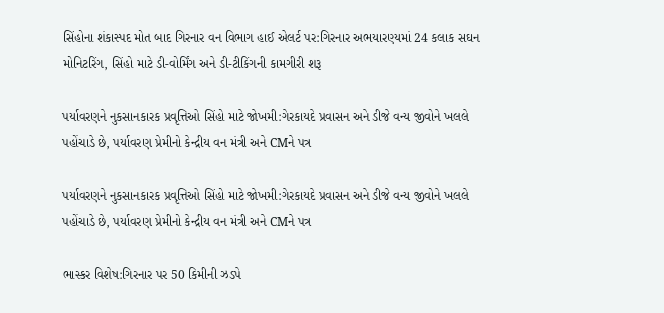સિંહોના શંકાસ્પદ મોત બાદ ગિરનાર વન વિભાગ હાઈ એલર્ટ પર:ગિરનાર અભયારણ્યમાં 24 કલાક સઘન મોનિટરિંગ, સિંહો માટે ડી-વોર્મિંગ અને ડી-ટીકિંગની કામગીરી શરૂ

પર્યાવરણને નુકસાનકારક પ્રવૃત્તિઓ સિંહો માટે જોખમી:ગેરકાયદે પ્રવાસન અને ડીજે વન્ય જીવોને ખલલે પહોંચાડે છે, પર્યાવરણ પ્રેમીનો કેન્દ્રીય વન મંત્રી અને CMને પત્ર

પર્યાવરણને નુકસાનકારક પ્રવૃત્તિઓ સિંહો માટે જોખમી:ગેરકાયદે પ્રવાસન અને ડીજે વન્ય જીવોને ખલલે પહોંચાડે છે, પર્યાવરણ પ્રેમીનો કેન્દ્રીય વન મંત્રી અને CMને પત્ર

ભાસ્કર વિશેષ:ગિરનાર પર 50 કિમીની ઝડપે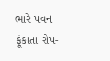ભારે પવન ફૂંકાતા રોપ-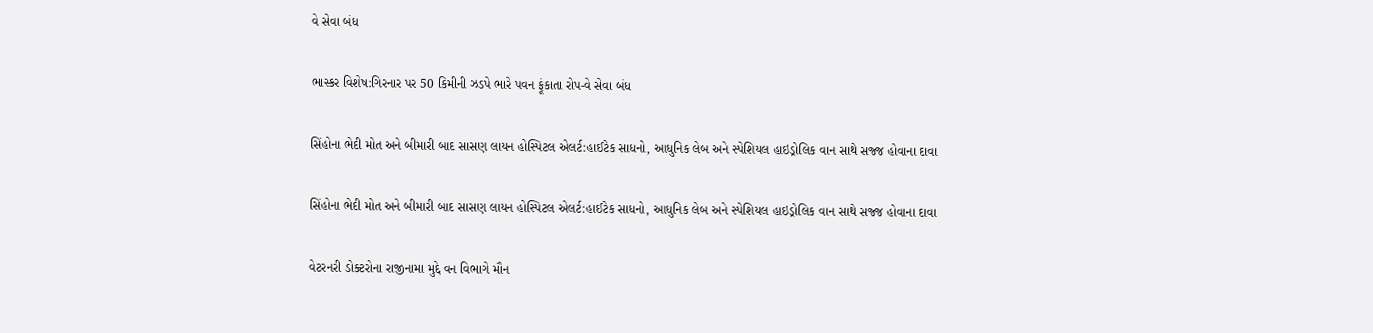વે સેવા બંધ

ભાસ્કર વિશેષ:ગિરનાર પર 50 કિમીની ઝડપે ભારે પવન ફૂંકાતા રોપ-વે સેવા બંધ

સિંહોના ભેદી મોત અને બીમારી બાદ સાસણ લાયન હોસ્પિટલ એલર્ટ:હાઈટેક સાધનો, આધુનિક લેબ અને સ્પેશિયલ હાઇડ્રોલિક વાન સાથે સજ્જ હોવાના દાવા

સિંહોના ભેદી મોત અને બીમારી બાદ સાસણ લાયન હોસ્પિટલ એલર્ટ:હાઈટેક સાધનો, આધુનિક લેબ અને સ્પેશિયલ હાઇડ્રોલિક વાન સાથે સજ્જ હોવાના દાવા

વેટરનરી ડોક્ટરોના રાજીનામા મુદ્દે વન વિભાગે મૌન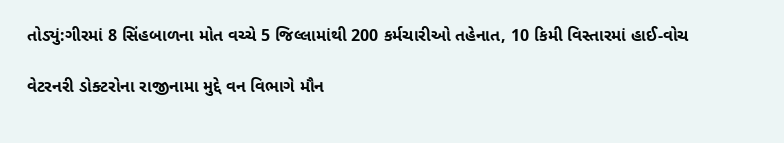તોડ્યું:ગીરમાં 8 સિંહબાળના મોત વચ્ચે 5 જિલ્લામાંથી 200 કર્મચારીઓ તહેનાત, 10 કિમી વિસ્તારમાં હાઈ-વોચ

વેટરનરી ડોક્ટરોના રાજીનામા મુદ્દે વન વિભાગે મૌન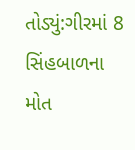તોડ્યું:ગીરમાં 8 સિંહબાળના મોત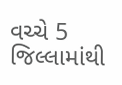વચ્ચે 5 જિલ્લામાંથી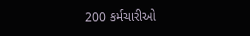200 કર્મચારીઓ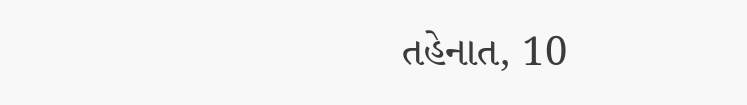તહેનાત, 10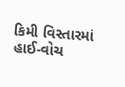કિમી વિસ્તારમાં હાઈ-વોચ